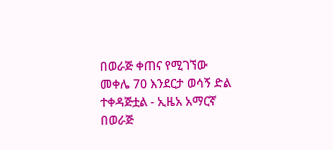በወራጅ ቀጠና የሚገኘው መቀሌ 70 እንደርታ ወሳኝ ድል ተቀዳጅቷል - ኢዜአ አማርኛ
በወራጅ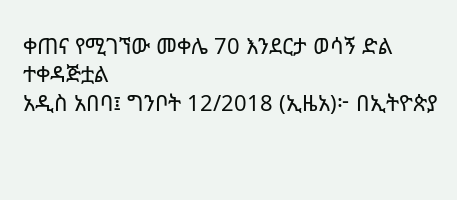ቀጠና የሚገኘው መቀሌ 70 እንደርታ ወሳኝ ድል ተቀዳጅቷል
አዲስ አበባ፤ ግንቦት 12/2018 (ኢዜአ)፦ በኢትዮጵያ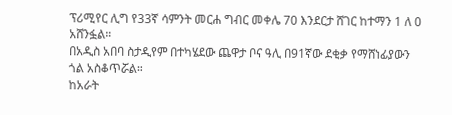ፕሪሚየር ሊግ የ33ኛ ሳምንት መርሐ ግብር መቀሌ 70 እንደርታ ሸገር ከተማን 1 ለ 0 አሸንፏል።
በአዲስ አበባ ስታዲየም በተካሄደው ጨዋታ ቦና ዓሊ በ91ኛው ደቂቃ የማሸነፊያውን ጎል አስቆጥሯል።
ከአራት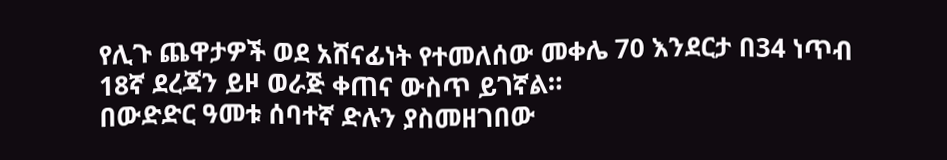የሊጉ ጨዋታዎች ወደ አሸናፊነት የተመለሰው መቀሌ 70 እንደርታ በ34 ነጥብ 18ኛ ደረጃን ይዞ ወራጅ ቀጠና ውስጥ ይገኛል።
በውድድር ዓመቱ ሰባተኛ ድሉን ያስመዘገበው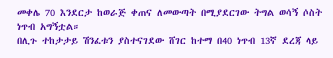መቀሌ 70 እንደርታ ከወራጅ ቀጠና ለመውጣት በሚያደርገው ትግል ወሳኝ ሶስት ነጥብ አግኝቷል።
በሊጉ ተከታታይ ሽንፈቱን ያስተናገደው ሸገር ከተማ በ40 ነጥብ 13ኛ ደረጃ ላይ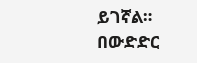ይገኛል።
በውድድር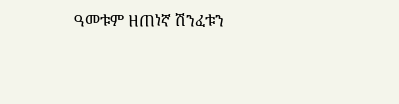ዓመቱም ዘጠነኛ ሽንፈቱን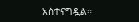አስተናግዷል።